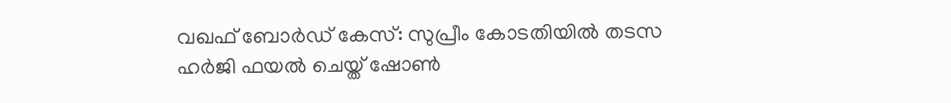വഖഫ് ബോർഡ് കേസ്: സുപ്രീം കോടതിയിൽ തടസ ഹർജി ഫയൽ ചെയ്ത് ഷോൺ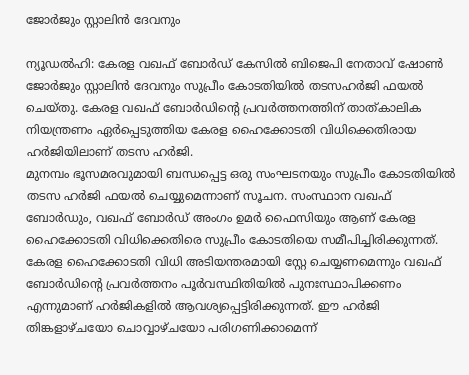ജോർജും സ്റ്റാലിൻ ദേവനും

ന്യൂഡൽഹി: കേരള വഖഫ് ബോർഡ് കേസിൽ ബിജെപി നേതാവ് ഷോൺ ജോർജും സ്റ്റാലിൻ ദേവനും സുപ്രീം കോടതിയിൽ തടസഹർജി ഫയൽ ചെയ്തു. കേരള വഖഫ് ബോർഡിന്റെ പ്രവർത്തനത്തിന് താത്കാലിക നിയന്ത്രണം ഏർപ്പെടുത്തിയ കേരള ഹൈക്കോടതി വിധിക്കെതിരായ ഹർജിയിലാണ് തടസ ഹർജി.
മുനമ്പം ഭൂസമരവുമായി ബന്ധപ്പെട്ട ഒരു സംഘടനയും സുപ്രീം കോടതിയിൽ തടസ ഹർജി ഫയൽ ചെയ്യുമെന്നാണ് സൂചന. സംസ്ഥാന വഖഫ് ബോർഡും, വഖഫ് ബോർഡ് അംഗം ഉമർ ഫൈസിയും ആണ് കേരള ഹൈക്കോടതി വിധിക്കെതിരെ സുപ്രീം കോടതിയെ സമീപിച്ചിരിക്കുന്നത്.
കേരള ഹൈക്കോടതി വിധി അടിയന്തരമായി സ്റ്റേ ചെയ്യണമെന്നും വഖഫ് ബോർഡിന്റെ പ്രവർത്തനം പൂർവസ്ഥിതിയിൽ പുനഃസ്ഥാപിക്കണം എന്നുമാണ് ഹർജികളിൽ ആവശ്യപ്പെട്ടിരിക്കുന്നത്. ഈ ഹർജി തിങ്കളാഴ്ചയോ ചൊവ്വാഴ്ചയോ പരിഗണിക്കാമെന്ന്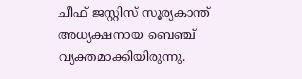ചീഫ് ജസ്റ്റിസ് സൂര്യകാന്ത് അധ്യക്ഷനായ ബെഞ്ച് വ്യക്തമാക്കിയിരുന്നു.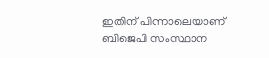ഇതിന് പിന്നാലെയാണ് ബിജെപി സംസ്ഥാന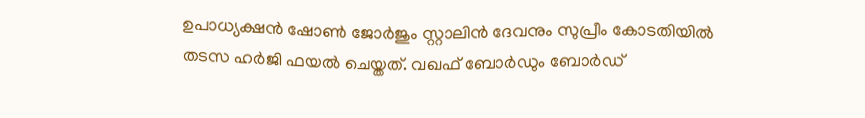ഉപാധ്യക്ഷൻ ഷോൺ ജോർജും സ്റ്റാലിൻ ദേവനും സുപ്രീം കോടതിയിൽ തടസ ഹർജി ഫയൽ ചെയ്തത്. വഖഫ് ബോർഡും ബോർഡ്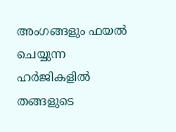അംഗങ്ങളും ഫയൽ ചെയ്യുന്ന ഹർജികളിൽ തങ്ങളുടെ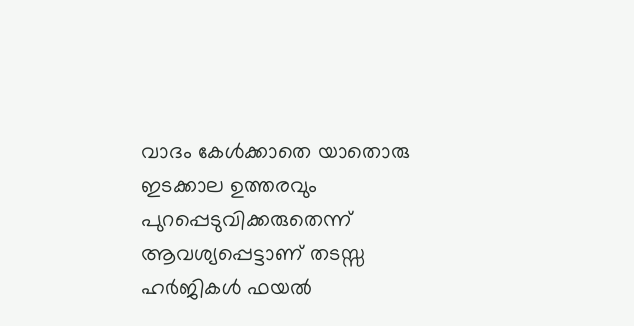വാദം കേൾക്കാതെ യാതൊരു ഇടക്കാല ഉത്തരവും പുറപ്പെടുവിക്കരുതെന്ന് ആവശ്യപ്പെട്ടാണ് തടസ്സ ഹർജികൾ ഫയൽ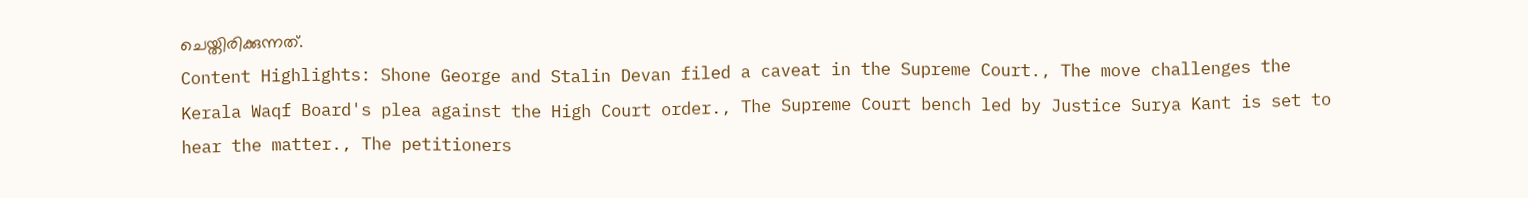ചെയ്തിരിക്കുന്നത്.
Content Highlights: Shone George and Stalin Devan filed a caveat in the Supreme Court., The move challenges the Kerala Waqf Board's plea against the High Court order., The Supreme Court bench led by Justice Surya Kant is set to hear the matter., The petitioners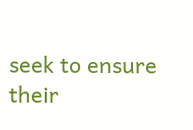seek to ensure their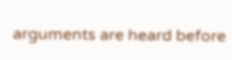arguments are heard before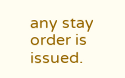any stay order is issued.